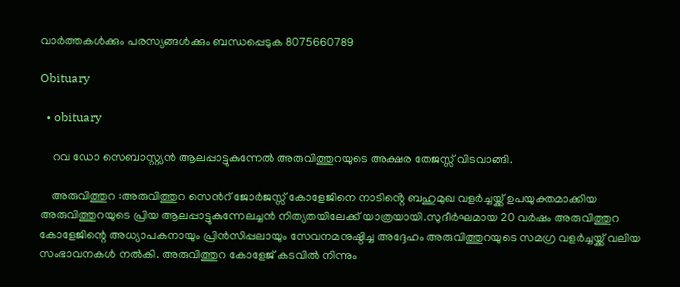വാർത്തകൾക്കും പരസ്യങ്ങൾക്കും ബന്ധപ്പെടുക 8075660789

Obituary

  • obituary

    റവ ഡോ സെബാസ്റ്റ്യൻ ആലപ്പാട്ടുകുന്നേൽ അരുവിത്തുറയുടെ അക്ഷര തേജസ്സ് വിടവാങ്ങി.

    അരുവിത്തുറ :അരുവിത്തുറ സെൻറ് ജോർജസ്സ് കോളേജിനെ നാടിൻ്റെ ബഹുമുഖ വളർച്ചയ്ക്ക് ഉപയുക്തമാക്കിയ അരുവിത്തുറയുടെ പ്രിയ ആലപ്പാട്ടുകുന്നേലച്ചൻ നിത്യതയിലേക്ക് യാത്രയായി.സുദീർഘമായ 20 വർഷം അരുവിത്തുറ കോളേജിന്റെ അധ്യാപകനായും പ്രിൻസിപ്പലായും സേവനമനുഷ്ഠിച്ച അദ്ദേഹം അരുവിത്തുറയുടെ സമഗ്ര വളർച്ചയ്ക്ക് വലിയ സംഭാവനകൾ നൽകി. അരുവിത്തുറ കോളേജ് കടവിൽ നിന്നും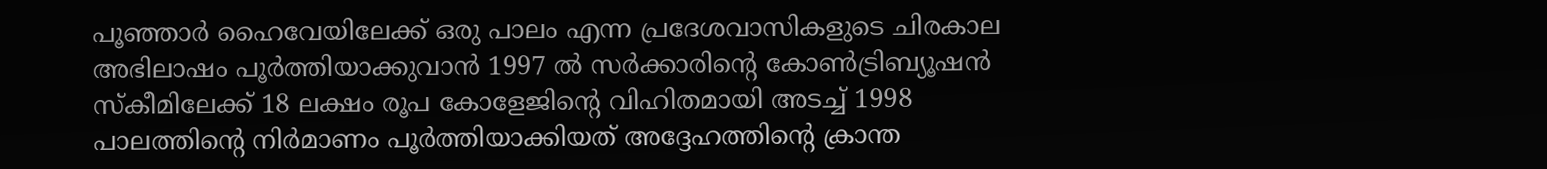പൂഞ്ഞാർ ഹൈവേയിലേക്ക് ഒരു പാലം എന്ന പ്രദേശവാസികളുടെ ചിരകാല അഭിലാഷം പൂർത്തിയാക്കുവാൻ 1997 ൽ സർക്കാരിൻ്റെ കോൺട്രിബ്യൂഷൻ സ്കീമിലേക്ക് 18 ലക്ഷം രൂപ കോളേജിന്റെ വിഹിതമായി അടച്ച് 1998 പാലത്തിൻ്റെ നിർമാണം പൂർത്തിയാക്കിയത് അദ്ദേഹത്തിൻ്റെ ക്രാന്ത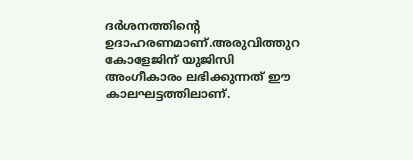ദർശനത്തിൻ്റെ ഉദാഹരണമാണ്.അരുവിത്തുറ കോളേജിന് യുജിസി അംഗീകാരം ലഭിക്കുന്നത് ഈ കാലഘട്ടത്തിലാണ്.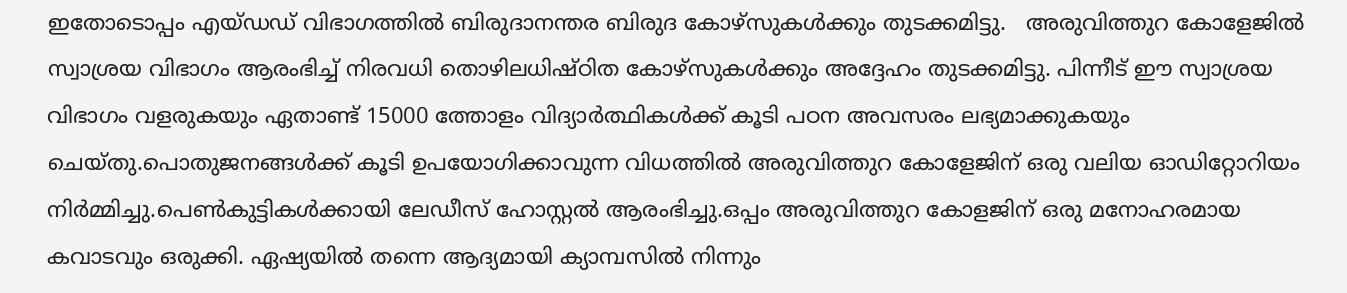ഇതോടൊപ്പം എയ്ഡഡ് വിഭാഗത്തിൽ ബിരുദാനന്തര ബിരുദ കോഴ്സുകൾക്കും തുടക്കമിട്ടു.   അരുവിത്തുറ കോളേജിൽ  സ്വാശ്രയ വിഭാഗം ആരംഭിച്ച് നിരവധി തൊഴിലധിഷ്ഠിത കോഴ്സുകൾക്കും അദ്ദേഹം തുടക്കമിട്ടു. പിന്നീട് ഈ സ്വാശ്രയ വിഭാഗം വളരുകയും ഏതാണ്ട് 15000 ത്തോളം വിദ്യാർത്ഥികൾക്ക് കൂടി പഠന അവസരം ലഭ്യമാക്കുകയും ചെയ്തു.പൊതുജനങ്ങൾക്ക് കൂടി ഉപയോഗിക്കാവുന്ന വിധത്തിൽ അരുവിത്തുറ കോളേജിന് ഒരു വലിയ ഓഡിറ്റോറിയം നിർമ്മിച്ചു.പെൺകുട്ടികൾക്കായി ലേഡീസ് ഹോസ്റ്റൽ ആരംഭിച്ചു.ഒപ്പം അരുവിത്തുറ കോളജിന് ഒരു മനോഹരമായ കവാടവും ഒരുക്കി. ഏഷ്യയിൽ തന്നെ ആദ്യമായി ക്യാമ്പസിൽ നിന്നും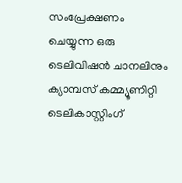സംപ്രേക്ഷണം ചെയ്യുന്ന ഒരു ടെലിവിഷൻ ചാനലിനും ക്യാമ്പസ് കമ്മ്യൂണിറ്റി ടെലികാസ്റ്റിംഗ്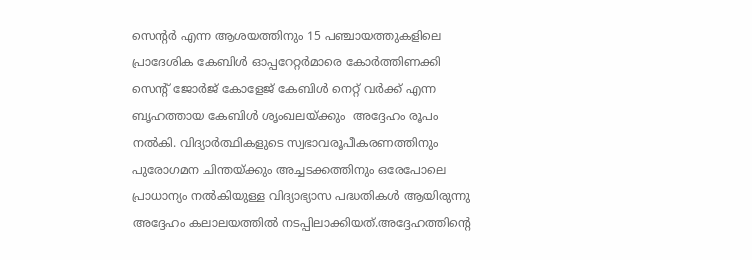സെൻ്റർ എന്ന ആശയത്തിനും 15 പഞ്ചായത്തുകളിലെ പ്രാദേശിക കേബിൾ ഓപ്പറേറ്റർമാരെ കോർത്തിണക്കി സെൻ്റ് ജോർജ് കോളേജ് കേബിൾ നെറ്റ് വർക്ക് എന്ന ബൃഹത്തായ കേബിൾ ശൃംഖലയ്ക്കും  അദ്ദേഹം രൂപം നൽകി. വിദ്യാർത്ഥികളുടെ സ്വഭാവരൂപീകരണത്തിനും പുരോഗമന ചിന്തയ്ക്കും അച്ചടക്കത്തിനും ഒരേപോലെ പ്രാധാന്യം നൽകിയുള്ള വിദ്യാഭ്യാസ പദ്ധതികൾ ആയിരുന്നു അദ്ദേഹം കലാലയത്തിൽ നടപ്പിലാക്കിയത്.അദ്ദേഹത്തിൻ്റെ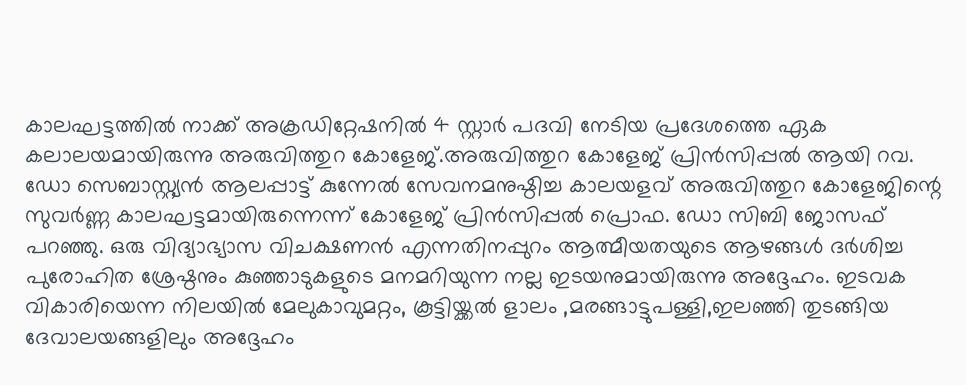കാലഘട്ടത്തിൽ നാക്ക് അക്രഡിറ്റേഷനിൽ 4 സ്റ്റാർ പദവി നേടിയ പ്രദേശത്തെ ഏക കലാലയമായിരുന്നു അരുവിത്തുറ കോളേജ്.അരുവിത്തുറ കോളേജ് പ്രിൻസിപ്പൽ ആയി റവ. ഡോ സെബാസ്റ്റ്യൻ ആലപ്പാട്ട് കുന്നേൽ സേവനമനുഷ്ഠിച്ച കാലയളവ് അരുവിത്തുറ കോളേജിന്റെ സുവർണ്ണ കാലഘട്ടമായിരുന്നെന്ന് കോളേജ് പ്രിൻസിപ്പൽ പ്രൊഫ. ഡോ സിബി ജോസഫ് പറഞ്ഞു. ഒരു വിദ്യാഭ്യാസ വിചക്ഷണൻ എന്നതിനപ്പുറം ആത്മീയതയുടെ ആഴങ്ങൾ ദർശിച്ച പുരോഹിത ശ്രേഷ്ഠനും കുഞ്ഞാടുകളുടെ മനമറിയുന്ന നല്ല ഇടയനുമായിരുന്നു അദ്ദേഹം. ഇടവക വികാരിയെന്ന നിലയിൽ മേലുകാവുമറ്റം, കൂട്ടിയ്ക്കൽ ളാലം ,മരങ്ങാട്ടുപള്ളി,ഇലഞ്ഞി തുടങ്ങിയ ദേവാലയങ്ങളിലും അദ്ദേഹം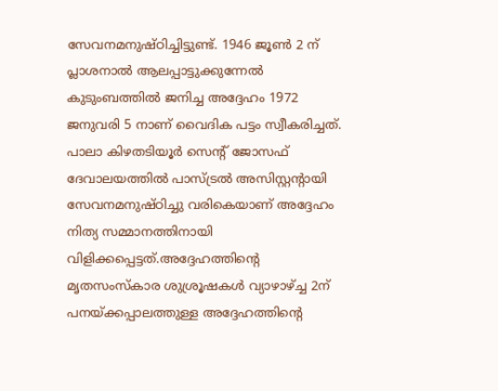സേവനമനുഷ്ഠിച്ചിട്ടുണ്ട്. 1946 ജൂൺ 2 ന് പ്ലാശനാൽ ആലപ്പാട്ടുക്കുന്നേൽ കുടുംബത്തിൽ ജനിച്ച അദ്ദേഹം 1972 ജനുവരി 5 നാണ് വൈദിക പട്ടം സ്വീകരിച്ചത്. പാലാ കിഴതടിയൂർ സെന്റ് ജോസഫ് ദേവാലയത്തിൽ പാസ്ട്രൽ അസിസ്റ്റൻ്റായി സേവനമനുഷ്ഠിച്ചു വരികെയാണ് അദ്ദേഹം നിത്യ സമ്മാനത്തിനായി വിളിക്കപ്പെട്ടത്.അദ്ദേഹത്തിൻ്റെ മൃതസംസ്കാര ശുശ്രൂഷകൾ വ്യാഴാഴ്ച്ച 2ന് പനയ്ക്കപ്പാലത്തുള്ള അദ്ദേഹത്തിൻ്റെ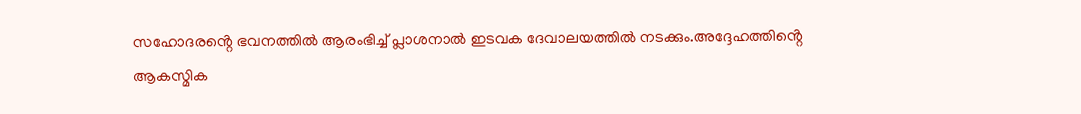സഹോദരൻ്റെ ഭവനത്തിൽ ആരംഭിച്ച് പ്ലാശനാൽ ഇടവക ദേവാലയത്തിൽ നടക്കും.അദ്ദേഹത്തിൻ്റെ ആകസ്മിക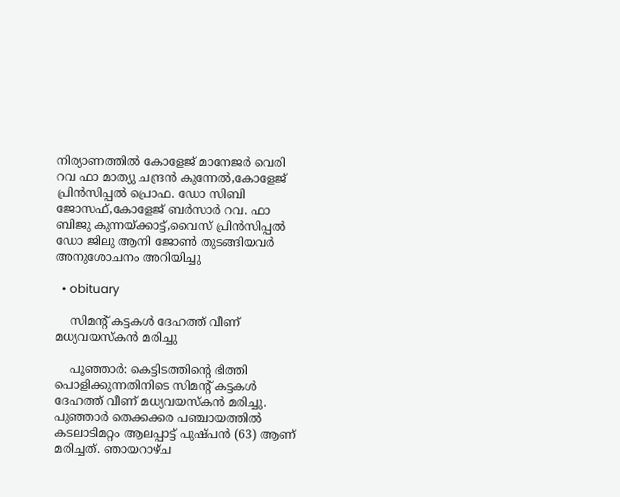നിര്യാണത്തിൽ കോളേജ് മാനേജർ വെരി റവ ഫാ മാത്യു ചന്ദ്രൻ കുന്നേൽ,കോളേജ് പ്രിൻസിപ്പൽ പ്രൊഫ. ഡോ സിബി ജോസഫ്,കോളേജ് ബർസാർ റവ. ഫാ ബിജു കുന്നയ്ക്കാട്ട്,വൈസ് പ്രിൻസിപ്പൽ ഡോ ജിലു ആനി ജോൺ തുടങ്ങിയവർ അനുശോചനം അറിയിച്ചു

  • obituary

    സിമന്റ് കട്ടകൾ ദേഹത്ത് വീണ് മധ്യവയസ്കൻ മരിച്ചു

    പൂഞ്ഞാർ: കെട്ടിടത്തിന്റെ ഭിത്തി പൊളിക്കുന്നതിനിടെ സിമന്റ് കട്ടകൾ  ദേഹത്ത് വീണ് മധ്യവയസ്കൻ മരിച്ചു. പുഞ്ഞാർ തെക്കക്കര പഞ്ചായത്തിൽ കടലാടിമറ്റം ആലപ്പാട്ട് പുഷ്പൻ (63) ആണ് മരിച്ചത്. ഞായറാഴ്ച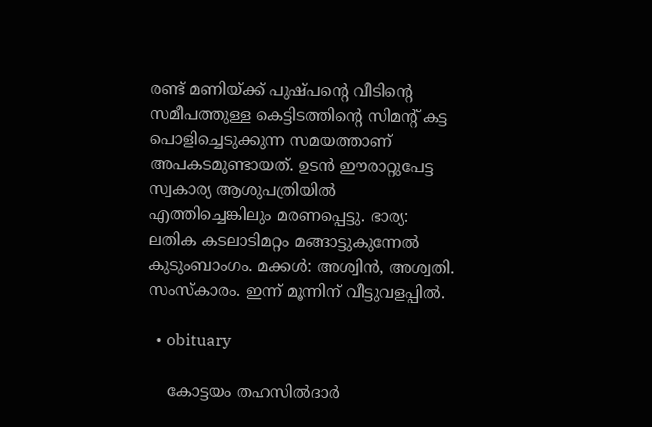രണ്ട് മണിയ്ക്ക് പുഷ്പന്റെ വീടിന്റെ സമീപത്തുള്ള കെട്ടിടത്തിന്റെ സിമന്റ് കട്ട പൊളിച്ചെടുക്കുന്ന സമയത്താണ് അപകടമുണ്ടായത്. ഉടൻ ഈരാറ്റുപേട്ട സ്വകാര്യ ആശുപത്രിയിൽ എത്തിച്ചെങ്കിലും മരണപ്പെട്ടു. ഭാര്യ: ലതിക കടലാടിമറ്റം മങ്ങാട്ടുകുന്നേൽ കുടുംബാംഗം. മക്കൾ: അശ്വിൻ, അശ്വതി. സംസ്കാരം. ഇന്ന് മൂന്നിന് വീട്ടുവളപ്പിൽ.

  • obituary

    കോട്ടയം തഹസിൽദാർ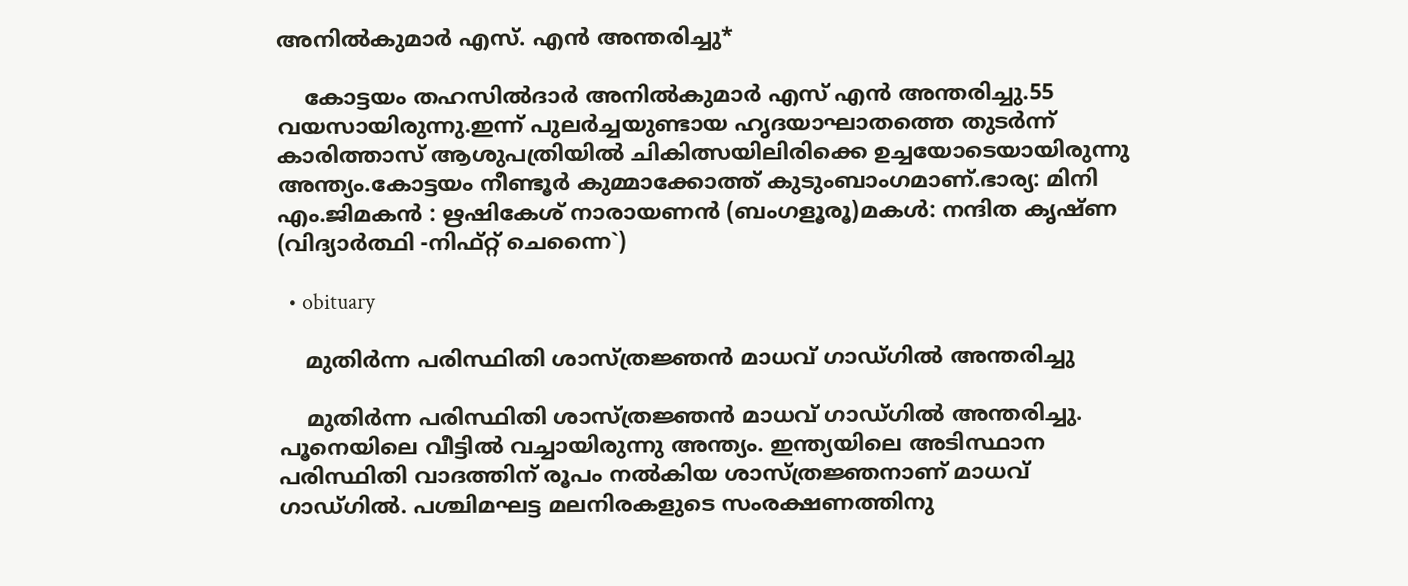അനിൽകുമാർ എസ്. എൻ അന്തരിച്ചു*

    കോട്ടയം തഹസിൽദാർ അനിൽകുമാർ എസ് എൻ അന്തരിച്ചു.55 വയസായിരുന്നു.ഇന്ന് പുലർച്ചയുണ്ടായ ഹൃദയാഘാതത്തെ തുടർന്ന് കാരിത്താസ് ആശുപത്രിയിൽ ചികിത്സയിലിരിക്കെ ഉച്ചയോടെയായിരുന്നു അന്ത്യം.കോട്ടയം നീണ്ടൂർ കുമ്മാക്കോത്ത് കുടുംബാംഗമാണ്.ഭാര്യ: മിനി എം.ജിമകൻ : ഋഷികേശ് നാരായണൻ (ബംഗളൂരൂ)മകൾ: നന്ദിത കൃഷ്ണ (വിദ്യാർത്ഥി -നിഫ്റ്റ് ചെന്നൈ`)

  • obituary

    മുതിർന്ന പരിസ്ഥിതി ശാസ്ത്രജ്ഞൻ മാധവ് ഗാഡ്ഗിൽ അന്തരിച്ചു

    മുതിർന്ന പരിസ്ഥിതി ശാസ്ത്രജ്ഞൻ മാധവ് ഗാഡ്ഗിൽ അന്തരിച്ചു. പൂനെയിലെ വീട്ടിൽ വച്ചായിരുന്നു അന്ത്യം. ഇന്ത്യയിലെ അടിസ്ഥാന പരിസ്ഥിതി വാദത്തിന് രൂപം നൽകിയ ശാസ്ത്രജ്ഞനാണ് മാധവ് ഗാഡ്ഗിൽ. പശ്ചിമഘട്ട മലനിരകളുടെ സംരക്ഷണത്തിനു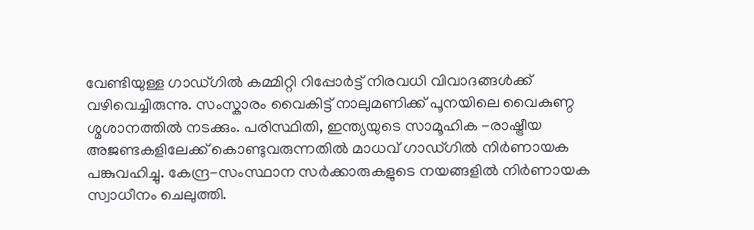വേണ്ടിയുള്ള ഗാഡ്ഗിൽ കമ്മിറ്റി റിപ്പോർട്ട് നിരവധി വിവാദങ്ങൾക്ക് വഴിവെച്ചിരുന്നു. സംസ്കാരം വൈകിട്ട് നാലുമണിക്ക് പൂനയിലെ വൈകുണ്ഠ ശ്മശാനത്തിൽ നടക്കും. പരിസ്ഥിതി, ഇന്ത്യയുടെ സാമൂഹിക -രാഷ്ട്രീയ അജണ്ടകളിലേക്ക് കൊണ്ടുവരുന്നതിൽ മാധവ് ഗാഡ്ഗിൽ നിർണായക പങ്കുവഹിച്ചു. കേന്ദ്ര-സംസ്ഥാന സർക്കാരുകളുടെ നയങ്ങളിൽ നിർണായക സ്വാധീനം ചെലുത്തി.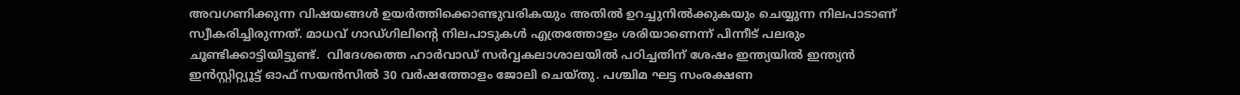അവഗണിക്കുന്ന വിഷയങ്ങൾ ഉയർത്തിക്കൊണ്ടുവരികയും അതിൽ ഉറച്ചുനിൽക്കുകയും ചെയ്യുന്ന നിലപാടാണ് സ്വീകരിച്ചിരുന്നത്. മാധവ് ഗാഡ്ഗിലിൻ്റെ നിലപാടുകൾ എത്രത്തോളം ശരിയാണെന്ന് പിന്നീട് പലരും ചൂണ്ടിക്കാട്ടിയിട്ടുണ്ട്.  വിദേശത്തെ ഹാർവാഡ് സർവ്വകലാശാലയിൽ പഠിച്ചതിന് ശേഷം ഇന്ത്യയിൽ ഇന്ത്യൻ ഇൻസ്റ്റിറ്റ്യൂട്ട് ഓഫ് സയൻസിൽ 30 വർഷത്തോളം ജോലി ചെയ്തു. പശ്ചിമ ഘട്ട സംരക്ഷണ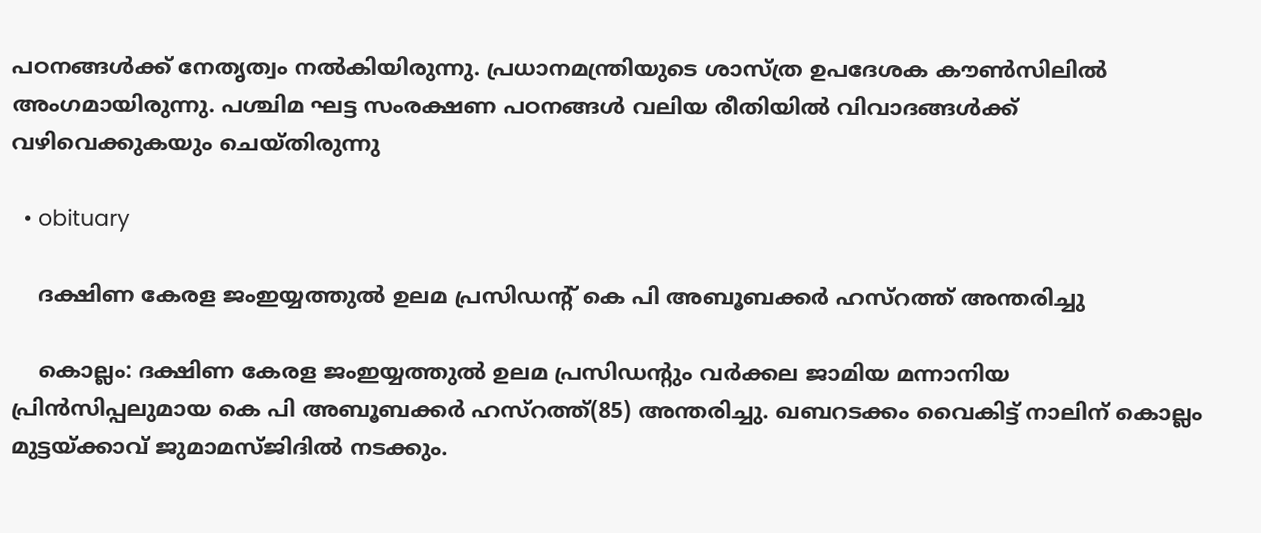പഠനങ്ങൾക്ക് നേതൃത്വം നൽകിയിരുന്നു. പ്രധാനമന്ത്രിയുടെ ശാസ്ത്ര ഉപദേശക കൗൺസിലിൽ അംഗമായിരുന്നു. പശ്ചിമ ഘട്ട സംരക്ഷണ പഠനങ്ങൾ വലിയ രീതിയിൽ വിവാദങ്ങൾക്ക് വഴിവെക്കുകയും ചെയ്തിരുന്നു

  • obituary

    ദക്ഷിണ കേരള ജംഇയ്യത്തുല്‍ ഉലമ പ്രസിഡന്റ് കെ പി അബൂബക്കര്‍ ഹസ്‌റത്ത് അന്തരിച്ചു

    കൊല്ലം: ദക്ഷിണ കേരള ജംഇയ്യത്തുല്‍ ഉലമ പ്രസിഡന്റും വര്‍ക്കല ജാമിയ മന്നാനിയ പ്രിന്‍സിപ്പലുമായ കെ പി അബൂബക്കര്‍ ഹസ്‌റത്ത്(85) അന്തരിച്ചു. ഖബറടക്കം വൈകിട്ട് നാലിന് കൊല്ലം മുട്ടയ്ക്കാവ് ജുമാമസ്ജിദില്‍ നടക്കും.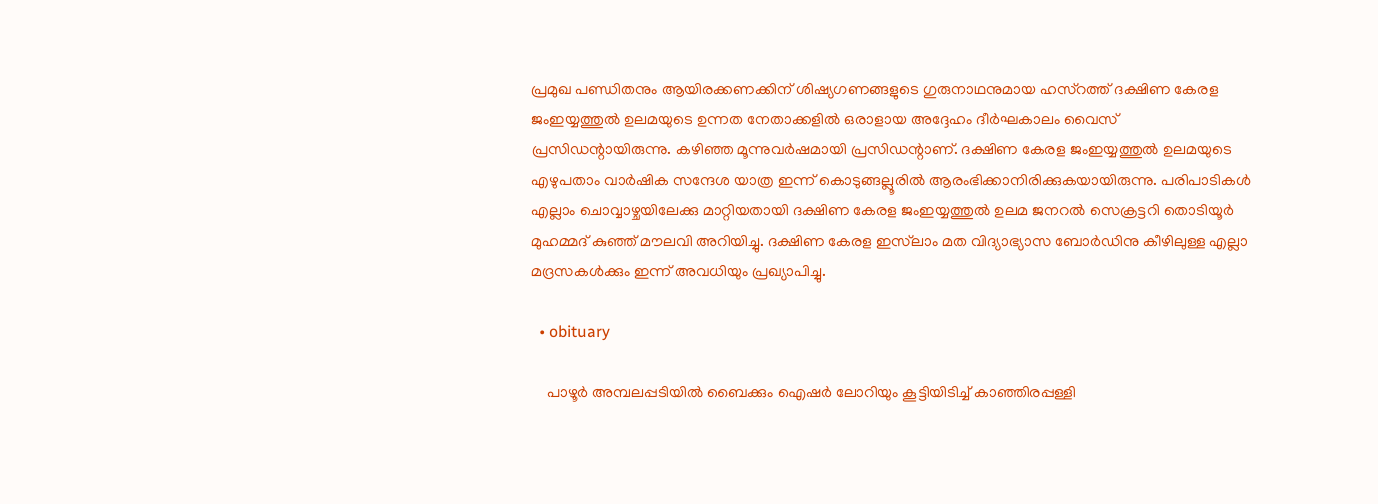പ്രമുഖ പണ്ഡിതനും ആയിരക്കണക്കിന് ശിഷ്യഗണങ്ങളുടെ ഗുരുനാഥനുമായ ഹസ്‌റത്ത് ദക്ഷിണ കേരള ജംഇയ്യത്തുല്‍ ഉലമയുടെ ഉന്നത നേതാക്കളില്‍ ഒരാളായ അദ്ദേഹം ദീര്‍ഘകാലം വൈസ് പ്രസിഡന്റായിരുന്നു. കഴിഞ്ഞ മൂന്നുവര്‍ഷമായി പ്രസിഡന്റാണ്. ദക്ഷിണ കേരള ജംഇയ്യത്തുല്‍ ഉലമയുടെ എഴുപതാം വാര്‍ഷിക സന്ദേശ യാത്ര ഇന്ന് കൊടുങ്ങല്ലൂരില്‍ ആരംഭിക്കാനിരിക്കുകയായിരുന്നു. പരിപാടികള്‍ എല്ലാം ചൊവ്വാഴ്ചയിലേക്കു മാറ്റിയതായി ദക്ഷിണ കേരള ജംഇയ്യത്തുല്‍ ഉലമ ജനറല്‍ സെക്രട്ടറി തൊടിയൂര്‍ മുഹമ്മദ് കുഞ്ഞ് മൗലവി അറിയിച്ചു. ദക്ഷിണ കേരള ഇസ്‌ലാം മത വിദ്യാഭ്യാസ ബോര്‍ഡിനു കീഴിലുള്ള എല്ലാ മദ്രസകള്‍ക്കും ഇന്ന് അവധിയും പ്രഖ്യാപിച്ചു.

  • obituary

    പാഴൂർ അമ്പലപ്പടിയിൽ ബൈക്കും ഐഷർ ലോറിയും കൂട്ടിയിടിച്ച് കാഞ്ഞിരപ്പള്ളി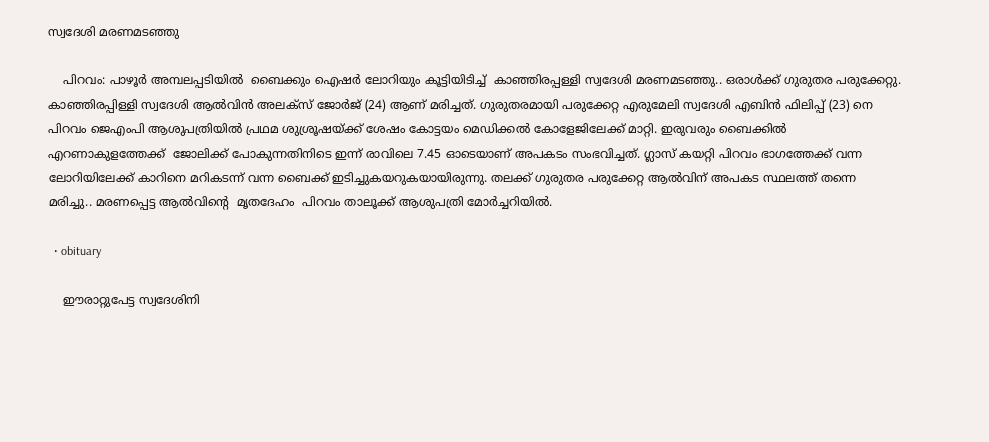സ്വദേശി മരണമടഞ്ഞു

    പിറവം: പാഴൂർ അമ്പലപ്പടിയിൽ  ബൈക്കും ഐഷർ ലോറിയും കൂട്ടിയിടിച്ച്  കാഞ്ഞിരപ്പള്ളി സ്വദേശി മരണമടഞ്ഞു.. ഒരാൾക്ക് ഗുരുതര പരുക്കേറ്റു. കാഞ്ഞിരപ്പിള്ളി സ്വദേശി ആൽവിൻ അലക്സ് ജോർജ് (24) ആണ് മരിച്ചത്. ഗുരുതരമായി പരുക്കേറ്റ എരുമേലി സ്വദേശി എബിൻ ഫിലിപ്പ് (23) നെ  പിറവം ജെഎംപി ആശുപത്രിയിൽ പ്രഥമ ശുശ്രൂഷയ്ക്ക് ശേഷം കോട്ടയം മെഡിക്കൽ കോളേജിലേക്ക് മാറ്റി. ഇരുവരും ബൈക്കിൽ എറണാകുളത്തേക്ക്  ജോലിക്ക് പോകുന്നതിനിടെ ഇന്ന് രാവിലെ 7.45 ഓടെയാണ് അപകടം സംഭവിച്ചത്. ഗ്ലാസ് കയറ്റി പിറവം ഭാഗത്തേക്ക് വന്ന ലോറിയിലേക്ക് കാറിനെ മറികടന്ന് വന്ന ബൈക്ക് ഇടിച്ചുകയറുകയായിരുന്നു. തലക്ക് ഗുരുതര പരുക്കേറ്റ ആൽവിന് അപകട സ്ഥലത്ത് തന്നെ മരിച്ചു.. മരണപ്പെട്ട ആൽവിന്റെ  മൃതദേഹം  പിറവം താലൂക്ക് ആശുപത്രി മോർച്ചറിയിൽ.

  • obituary

    ഈരാറ്റുപേട്ട സ്വദേശിനി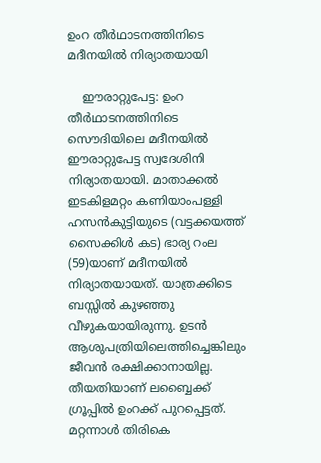ഉംറ തീർഥാടനത്തിനിടെ മദീനയിൽ നിര്യാതയായി

    ഈരാറ്റുപേട്ട: ഉംറ തീർഥാടനത്തിനിടെ സൌദിയിലെ മദീനയിൽ ഈരാറ്റുപേട്ട സ്വദേശിനി നിര്യാതയായി. മാതാക്കൽ ഇടകിളമറ്റം കണിയാംപള്ളി ഹസൻകുട്ടിയുടെ (വട്ടക്കയത്ത് സൈക്കിൾ കട) ഭാര്യ റംല (59)യാണ് മദീനയിൽ നിര്യാതയായത്. യാത്രക്കിടെ ബസ്സിൽ കുഴഞ്ഞു വീഴുകയായിരുന്നു. ഉടൻ ആശുപത്രിയിലെത്തിച്ചെങ്കിലും ജീവൻ രക്ഷിക്കാനായില്ല. തീയതിയാണ് ലബ്ബൈക്ക് ഗ്രൂപ്പിൽ ഉംറക്ക് പുറപ്പെട്ടത്. മറ്റന്നാൾ തിരികെ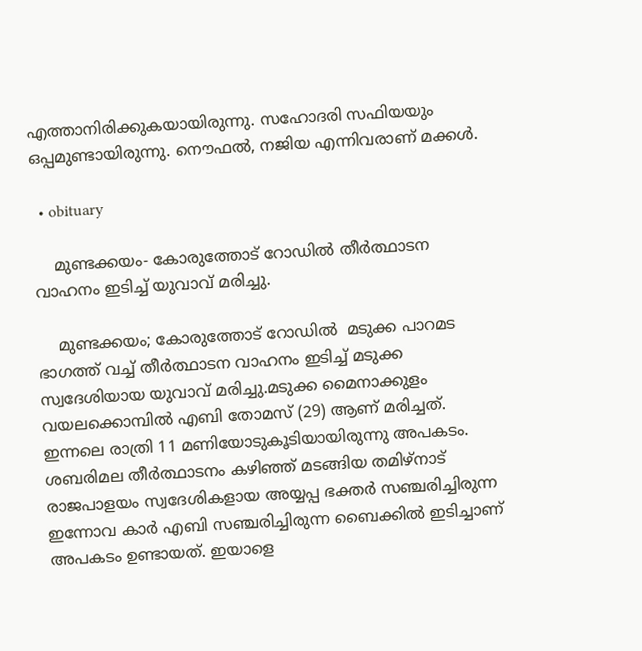എത്താനിരിക്കുകയായിരുന്നു. സഹോദരി സഫിയയും ഒപ്പമുണ്ടായിരുന്നു. നൌഫൽ, നജിയ എന്നിവരാണ് മക്കൾ.

  • obituary

    മുണ്ടക്കയം- കോരുത്തോട് റോഡിൽ തീർത്ഥാടന വാഹനം ഇടിച്ച് യുവാവ് മരിച്ചു.

    മുണ്ടക്കയം; കോരുത്തോട് റോഡിൽ  മടുക്ക പാറമട ഭാഗത്ത് വച്ച് തീർത്ഥാടന വാഹനം ഇടിച്ച് മടുക്ക  സ്വദേശിയായ യുവാവ് മരിച്ചു.മടുക്ക മൈനാക്കുളം വയലക്കൊമ്പിൽ എബി തോമസ് (29) ആണ് മരിച്ചത്. ഇന്നലെ രാത്രി 11 മണിയോടുകൂടിയായിരുന്നു അപകടം. ശബരിമല തീർത്ഥാടനം കഴിഞ്ഞ് മടങ്ങിയ തമിഴ്നാട് രാജപാളയം സ്വദേശികളായ അയ്യപ്പ ഭക്തർ സഞ്ചരിച്ചിരുന്ന ഇന്നോവ കാർ എബി സഞ്ചരിച്ചിരുന്ന ബൈക്കിൽ ഇടിച്ചാണ് അപകടം ഉണ്ടായത്. ഇയാളെ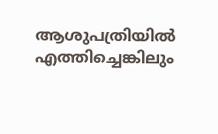ആശുപത്രിയിൽ എത്തിച്ചെങ്കിലും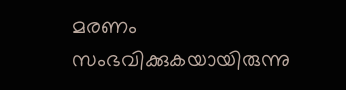മരണം സംഭവിക്കുകയായിരുന്നു